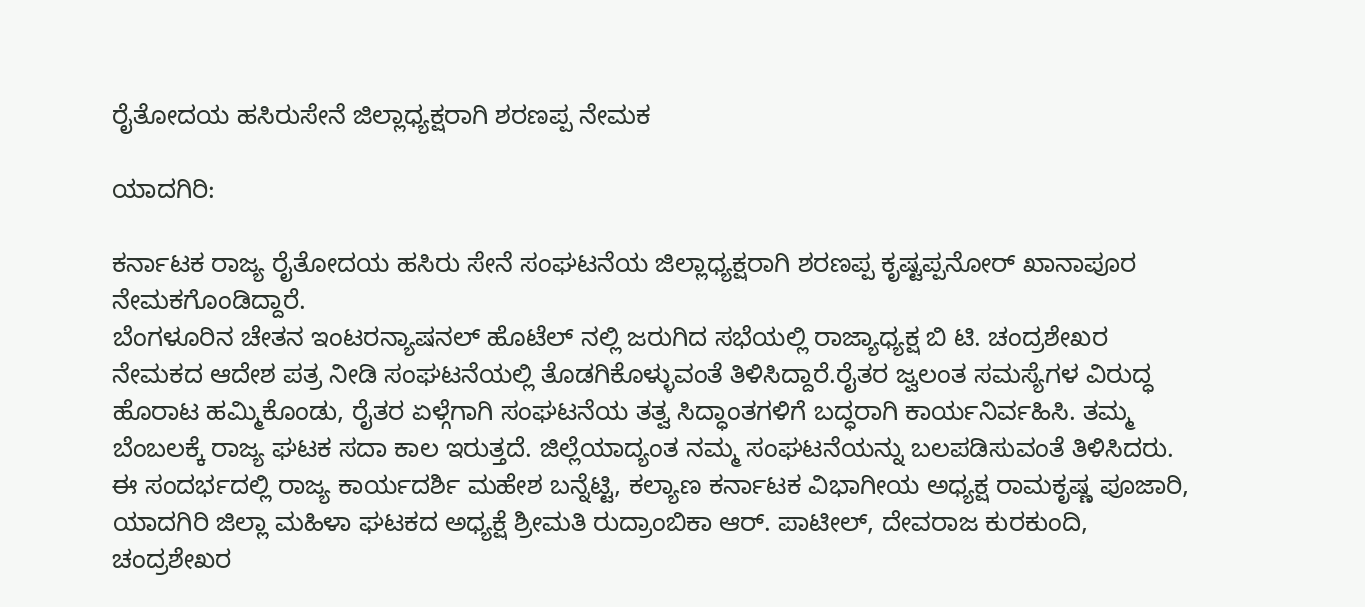ರೈತೋದಯ ಹಸಿರುಸೇನೆ ಜಿಲ್ಲಾಧ್ಯಕ್ಷರಾಗಿ ಶರಣಪ್ಪ ನೇಮಕ

ಯಾದಗಿರಿ:

ಕರ್ನಾಟಕ ರಾಜ್ಯ ರೈತೋದಯ ಹಸಿರು ಸೇನೆ ಸಂಘಟನೆಯ ಜಿಲ್ಲಾಧ್ಯಕ್ಷರಾಗಿ ಶರಣಪ್ಪ ಕೃಷ್ಟಪ್ಪನೋರ್ ಖಾನಾಪೂರ ನೇಮಕಗೊಂಡಿದ್ದಾರೆ.
ಬೆಂಗಳೂರಿನ ಚೇತನ ಇಂಟರನ್ಯಾಷನಲ್ ಹೊಟೆಲ್ ನಲ್ಲಿ ಜರುಗಿದ ಸಭೆಯಲ್ಲಿ ರಾಜ್ಯಾಧ್ಯಕ್ಷ ಬಿ ಟಿ. ಚಂದ್ರಶೇಖರ ನೇಮಕದ ಆದೇಶ ಪತ್ರ ನೀಡಿ ಸಂಘಟನೆಯಲ್ಲಿ ತೊಡಗಿಕೊಳ್ಳುವಂತೆ ತಿಳಿಸಿದ್ದಾರೆ.ರೈತರ ಜ್ವಲಂತ ಸಮಸ್ಯೆಗಳ ವಿರುದ್ಧ ಹೊರಾಟ ಹಮ್ಮಿಕೊಂಡು, ರೈತರ ಏಳ್ಗೆಗಾಗಿ ಸಂಘಟನೆಯ ತತ್ವ ಸಿದ್ಧಾಂತಗಳಿಗೆ ಬದ್ಧರಾಗಿ ಕಾರ್ಯನಿರ್ವಹಿಸಿ. ತಮ್ಮ ಬೆಂಬಲಕ್ಕೆ ರಾಜ್ಯ ಘಟಕ ಸದಾ ಕಾಲ ಇರುತ್ತದೆ. ಜಿಲ್ಲೆಯಾದ್ಯಂತ ನಮ್ಮ ಸಂಘಟನೆಯನ್ನು ಬಲಪಡಿಸುವಂತೆ‌ ತಿಳಿಸಿದರು.
ಈ ಸಂದರ್ಭದಲ್ಲಿ ರಾಜ್ಯ ಕಾರ್ಯದರ್ಶಿ ಮಹೇಶ ಬನ್ನೆಟ್ಟಿ, ಕಲ್ಯಾಣ ಕರ್ನಾಟಕ ವಿಭಾಗೀಯ ಅಧ್ಯಕ್ಷ ರಾಮಕೃಷ್ಣ ಪೂಜಾರಿ, ಯಾದಗಿರಿ ಜಿಲ್ಲಾ ಮಹಿಳಾ ಘಟಕದ ಅಧ್ಯಕ್ಷೆ ಶ್ರೀಮತಿ ರುದ್ರಾಂಬಿಕಾ ಆರ್. ಪಾಟೀಲ್, ದೇವರಾಜ ಕುರಕುಂದಿ, ಚಂದ್ರಶೇಖರ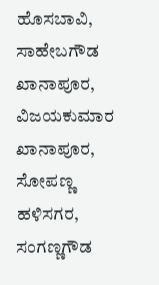ಹೊಸಬಾವಿ, ಸಾಹೇಬಗೌಡ ಖಾನಾಪೂರ, ವಿಜಯಕುಮಾರ ಖಾನಾಪೂರ, ಸೋಪಣ್ಣ ಹಳಿಸಗರ, ಸಂಗಣ್ಣಗೌಡ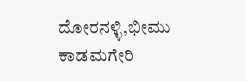ದೋರನಳ್ಳಿ,ಭೀಮು ಕಾಡಮಗೇರಿ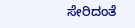ಸೇರಿದಂತೆ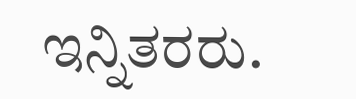ಇನ್ನಿತರರು.